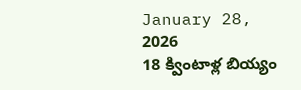January 28, 2026
18 క్వింటాళ్ల బియ్యం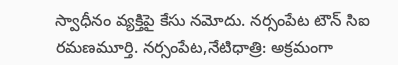స్వాధీనం వ్యక్తిపై కేసు నమోదు. నర్సంపేట టౌన్ సిఐ రమణమూర్తి. నర్సంపేట,నేటిధాత్రి: అక్రమంగా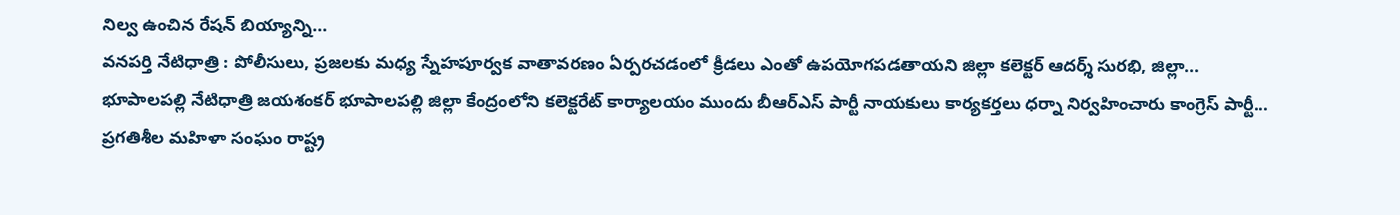నిల్వ ఉంచిన రేషన్ బియ్యాన్ని...
వనపర్తి నేటిధాత్రి : పోలీసులు, ప్రజలకు మధ్య స్నేహపూర్వక వాతావరణం ఏర్పరచడంలో క్రీడలు ఎంతో ఉపయోగపడతాయని జిల్లా కలెక్టర్ ఆదర్శ్ సురభి, జిల్లా...
భూపాలపల్లి నేటిధాత్రి జయశంకర్ భూపాలపల్లి జిల్లా కేంద్రంలోని కలెక్టరేట్ కార్యాలయం ముందు బీఆర్ఎస్ పార్టీ నాయకులు కార్యకర్తలు ధర్నా నిర్వహించారు కాంగ్రెస్ పార్టీ...
ప్రగతిశీల మహిళా సంఘం రాష్ట్ర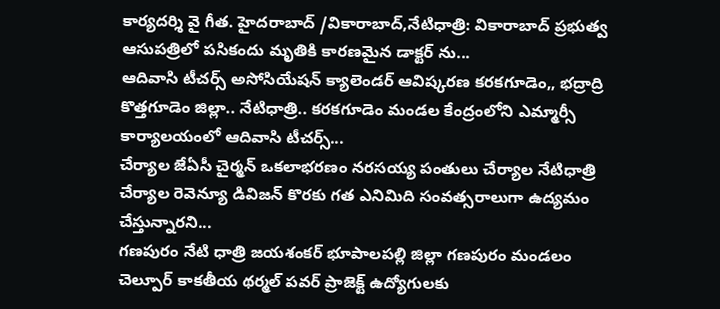కార్యదర్శి వై గీత. హైదరాబాద్ /వికారాబాద్,నేటిధాత్రి: వికారాబాద్ ప్రభుత్వ ఆసుపత్రిలో పసికందు మృతికి కారణమైన డాక్టర్ ను...
ఆదివాసి టీచర్స్ అసోసియేషన్ క్యాలెండర్ ఆవిష్కరణ కరకగూడెం,, భద్రాద్రి కొత్తగూడెం జిల్లా.. నేటిధాత్రి.. కరకగూడెం మండల కేంద్రంలోని ఎమ్మార్సీ కార్యాలయంలో ఆదివాసి టీచర్స్...
చేర్యాల జేఏసీ చైర్మన్ ఒకలాభరణం నరసయ్య పంతులు చేర్యాల నేటిధాత్రి చేర్యాల రెవెన్యూ డివిజన్ కొరకు గత ఎనిమిది సంవత్సరాలుగా ఉద్యమం చేస్తున్నారని...
గణపురం నేటి ధాత్రి జయశంకర్ భూపాలపల్లి జిల్లా గణపురం మండలం చెల్పూర్ కాకతీయ థర్మల్ పవర్ ప్రాజెక్ట్ ఉద్యోగులకు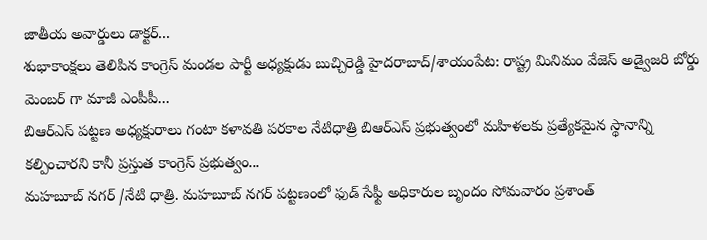జాతీయ అవార్డులు డాక్టర్...
శుభాకాంక్షలు తెలిపిన కాంగ్రెస్ మండల పార్టీ అధ్యక్షుడు బుచ్చిరెడ్డి హైదరాబాద్/శాయంపేట: రాష్ట్ర మినిమం వేజెస్ అడ్వైజరి బోర్డు మెంబర్ గా మాజీ ఎంపీపీ...
బిఆర్ఎస్ పట్టణ అధ్యక్షురాలు గంటా కళావతి పరకాల నేటిధాత్రి బిఆర్ఎస్ ప్రభుత్వంలో మహిళలకు ప్రత్యేకమైన స్థానాన్ని కల్పించారని కానీ ప్రస్తుత కాంగ్రెస్ ప్రభుత్వం...
మహబూబ్ నగర్ /నేటి ధాత్రి. మహబూబ్ నగర్ పట్టణంలో ఫుడ్ సేఫ్టీ అధికారుల బృందం సోమవారం ప్రశాంత్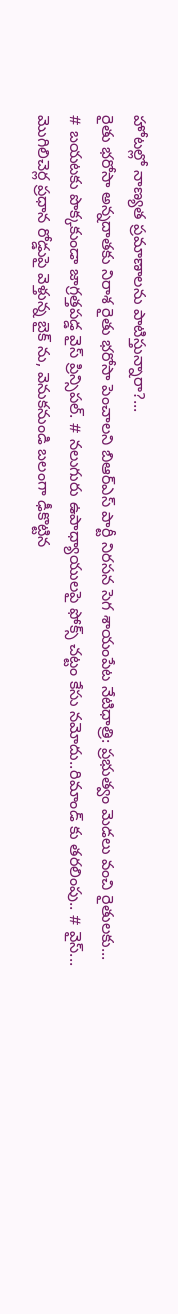హోటల్లో నాణ్యత ప్రమాణాలను పాటిస్తున్నారా?...
రైతు భరోసా అన్నదాతకు నిరాశ రైతు భరోసా పెంచాలని బిఆర్ఎస్ పార్టీ నిరసన సెగ శాయంపేట నేటిధాత్రి: ప్రభుత్వం మెడలు వంచి రైతులకు...
# బయటకు పొక్కకుండా జాగ్రత్తపడ్డ వైస్ ప్రిన్సిపల్. # నలుగురు ఉపాధ్యాయులపై ఫోక్స్ చట్టం కేసు నమోదు..రిమాండ్ కు తరలింపు.. # వైస్...
మొగిలిచెర్ల ప్రధాన రోడ్డుపై వెళ్తున్న బైక్ ను, వెనుకనుండి బలంగా ఢీకొట్టిన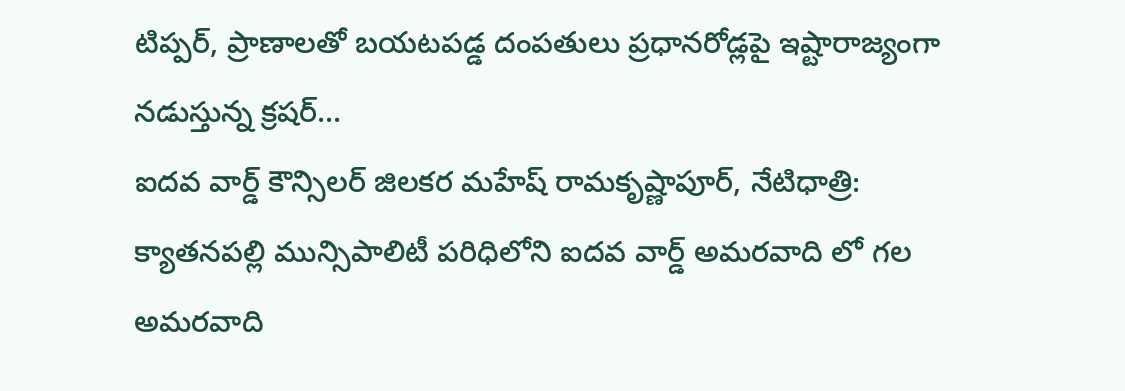టిప్పర్, ప్రాణాలతో బయటపడ్డ దంపతులు ప్రధానరోడ్లపై ఇష్టారాజ్యంగా నడుస్తున్న క్రషర్...
ఐదవ వార్డ్ కౌన్సిలర్ జిలకర మహేష్ రామకృష్ణాపూర్, నేటిధాత్రి: క్యాతనపల్లి మున్సిపాలిటీ పరిధిలోని ఐదవ వార్డ్ అమరవాది లో గల అమరవాది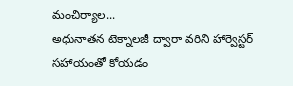మంచిర్యాల...
అధునాతన టెక్నాలజీ ద్వారా వరిని హార్వెస్టర్ సహాయంతో కోయడం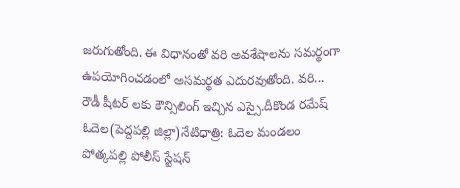జరుగుతోంది. ఈ విధానంతో వరి అవశేషాలను సమర్థంగా ఉపయోగించడంలో అసమర్థత ఎదురవుతోంది. వరి...
రౌడీ షీటర్ లకు కౌన్సిలింగ్ ఇచ్చిన ఎస్సై.దీకొండ రమేష్ ఓదెల(పెద్దపల్లి జిల్లా)నేటిధాత్రి: ఓదెల మండలం పోత్కపల్లి పోలీస్ స్టేషన్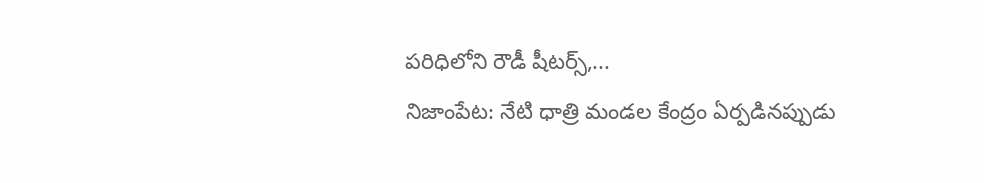పరిధిలోని రౌడీ షీటర్స్,...
నిజాంపేట: నేటి ధాత్రి మండల కేంద్రం ఏర్పడినప్పుడు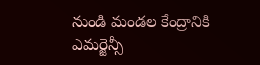నుండి మండల కేంద్రానికి ఎమర్జెన్సీ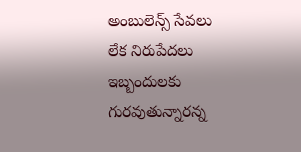అంబులెన్స్ సేవలు లేక నిరుపేదలు ఇబ్బందులకు గురవుతున్నారన్న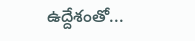ఉద్దేశంతో...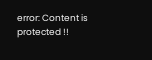error: Content is protected !!